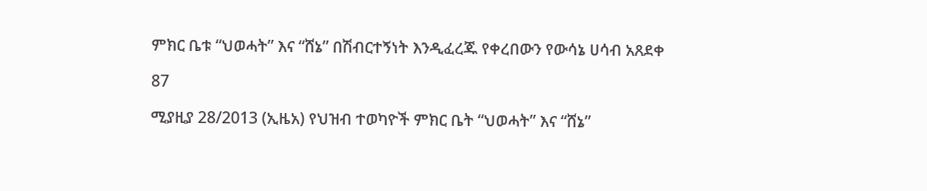ምክር ቤቱ “ህወሓት” እና “ሸኔ” በሽብርተኝነት እንዲፈረጁ የቀረበውን የውሳኔ ሀሳብ አጸደቀ

87

ሚያዚያ 28/2013 (ኢዜአ) የህዝብ ተወካዮች ምክር ቤት “ህወሓት” እና “ሸኔ”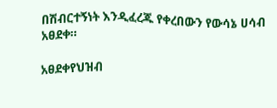በሽብርተኝነት እንዲፈረጁ የቀረበውን የውሳኔ ሀሳብ አፀደቀ።

አፀደቀየህዝብ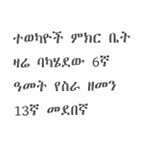ተወካዮች ምክር ቤት ዛሬ ባካሄደው 6ኛ ዓመት የስራ ዘመን 13ኛ መደበኛ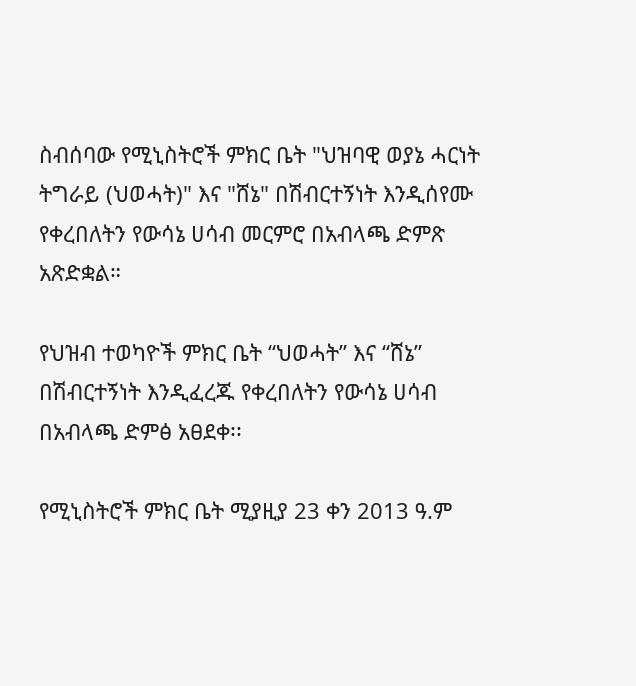ስብሰባው የሚኒስትሮች ምክር ቤት "ህዝባዊ ወያኔ ሓርነት ትግራይ (ህወሓት)" እና "ሸኔ" በሽብርተኝነት እንዲሰየሙ የቀረበለትን የውሳኔ ሀሳብ መርምሮ በአብላጫ ድምጽ አጽድቋል።

የህዝብ ተወካዮች ምክር ቤት “ህወሓት” እና “ሸኔ” በሽብርተኝነት እንዲፈረጁ የቀረበለትን የውሳኔ ሀሳብ በአብላጫ ድምፅ አፀደቀ፡፡

የሚኒስትሮች ምክር ቤት ሚያዚያ 23 ቀን 2013 ዓ.ም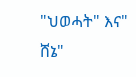"ህወሓት" እና" ሸኔ"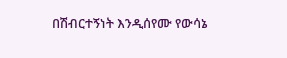በሽብርተኝነት እንዲሰየሙ የውሳኔ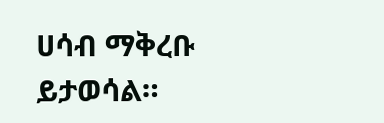ሀሳብ ማቅረቡ ይታወሳል።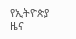የኢትዮጵያ ዜና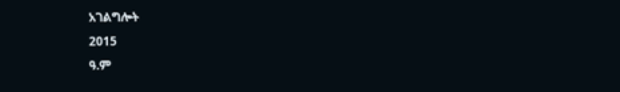አገልግሎት
2015
ዓ.ም